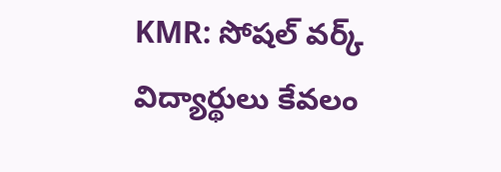KMR: సోషల్ వర్క్ విద్యార్థులు కేవలం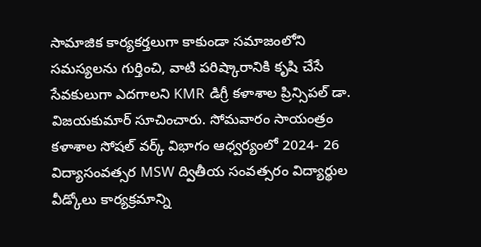సామాజిక కార్యకర్తలుగా కాకుండా సమాజంలోని సమస్యలను గుర్తించి, వాటి పరిష్కారానికి కృషి చేసే సేవకులుగా ఎదగాలని KMR డిగ్రీ కళాశాల ప్రిన్సిపల్ డా. విజయకుమార్ సూచించారు. సోమవారం సాయంత్రం కళాశాల సోషల్ వర్క్ విభాగం ఆధ్వర్యంలో 2024- 26 విద్యాసంవత్సర MSW ద్వితీయ సంవత్సరం విద్యార్థుల వీడ్కోలు కార్యక్రమాన్ని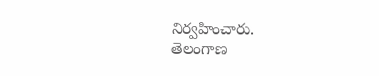నిర్వహించారు.
తెలంగాణ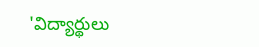'విద్యార్థులు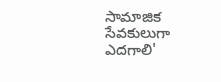సామాజిక సేవకులుగా ఎదగాలి'